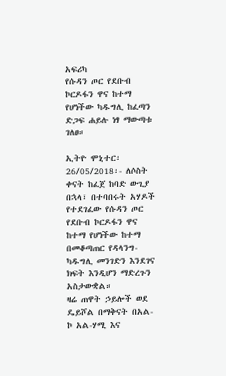አፍሪካ
የሱዳን ጦር የደቡብ ኮርዶፋን ዋና ከተማ የሆነችው ካዱግሊ ከፈጣን ድጋፍ ሐይሉ ነፃ ማውጣቱ ገለፀ።

ኢትዮ ሞኒተር፡ 26/05/2018፡- ለሶስት ቀናት ከፈጀ ከባድ ውጊያ በኋላ፣ በተባበሩት አሃዶች የተደገፈው የሱዳን ጦር የደቡብ ኮርዶፋን ዋና ከተማ የሆነችው ከተማ በመቆጣጠር የዳላንግ-ካዱግሊ መንገድን እንደገና ክፍት እንዲሆን ማድረጉን አስታውቋል።
ዛሬ ጠዋት ኃይሎች ወደ ዴይሾል በማቅናት በአል-ኮ አል-ሃሚ እና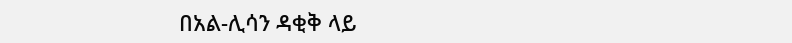በአል-ሊሳን ዳቂቅ ላይ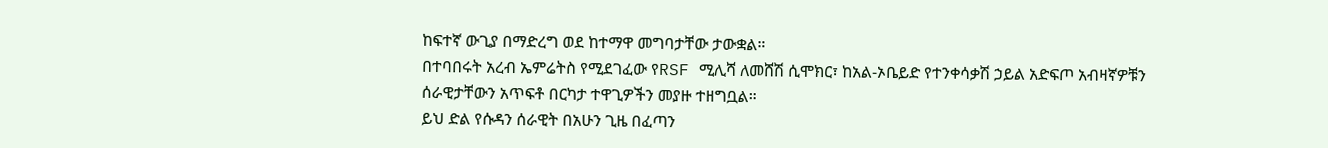ከፍተኛ ውጊያ በማድረግ ወደ ከተማዋ መግባታቸው ታውቋል።
በተባበሩት አረብ ኤምሬትስ የሚደገፈው የRSF ሚሊሻ ለመሸሽ ሲሞክር፣ ከአል-ኦቤይድ የተንቀሳቃሽ ኃይል አድፍጦ አብዛኛዎቹን ሰራዊታቸውን አጥፍቶ በርካታ ተዋጊዎችን መያዙ ተዘግቧል።
ይህ ድል የሱዳን ሰራዊት በአሁን ጊዜ በፈጣን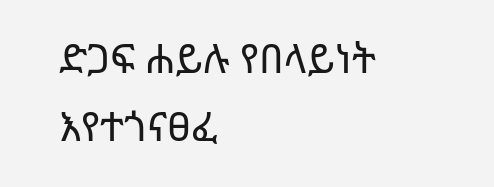ድጋፍ ሐይሉ የበላይነት እየተጎናፀፈ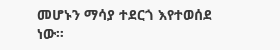መሆኑን ማሳያ ተደርጎ እየተወሰደ ነው።